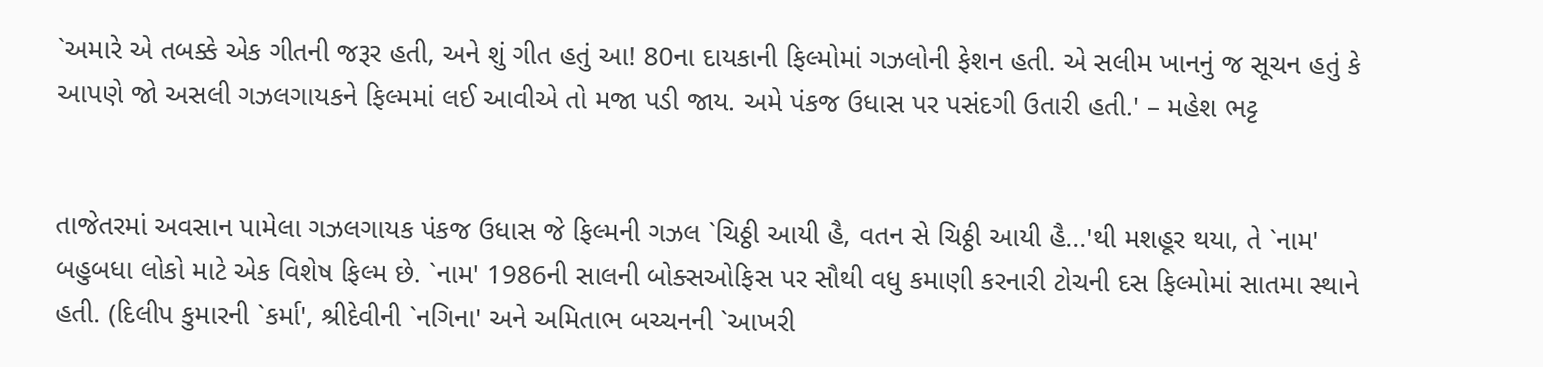`અમારે એ તબક્કે એક ગીતની જરૂર હતી, અને શું ગીત હતું આ! 80ના દાયકાની ફિલ્મોમાં ગઝલોની ફેશન હતી. એ સલીમ ખાનનું જ સૂચન હતું કે આપણે જો અસલી ગઝલગાયકને ફિલ્મમાં લઈ આવીએ તો મજા પડી જાય. અમે પંકજ ઉધાસ પર પસંદગી ઉતારી હતી.' – મહેશ ભટ્ટ


તાજેતરમાં અવસાન પામેલા ગઝલગાયક પંકજ ઉધાસ જે ફિલ્મની ગઝલ `ચિઠ્ઠી આયી હૈ, વતન સે ચિઠ્ઠી આયી હૈ...'થી મશહૂર થયા, તે `નામ' બહુબધા લોકો માટે એક વિશેષ ફિલ્મ છે. `નામ' 1986ની સાલની બોક્સઓફિસ પર સૌથી વધુ કમાણી કરનારી ટોચની દસ ફિલ્મોમાં સાતમા સ્થાને હતી. (દિલીપ કુમારની `કર્મા', શ્રીદેવીની `નગિના' અને અમિતાભ બચ્ચનની `આખરી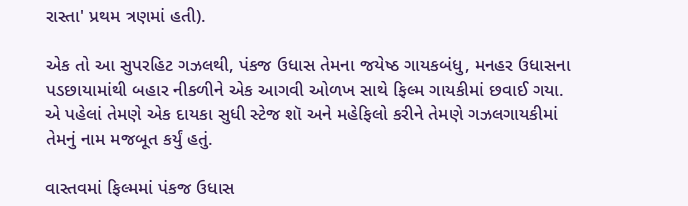રાસ્તા' પ્રથમ ત્રણમાં હતી).

એક તો આ સુપરહિટ ગઝલથી, પંકજ ઉધાસ તેમના જયેષ્ઠ ગાયકબંધુ, મનહર ઉધાસના પડછાયામાંથી બહાર નીકળીને એક આગવી ઓળખ સાથે ફિલ્મ ગાયકીમાં છવાઈ ગયા. એ પહેલાં તેમણે એક દાયકા સુધી સ્ટેજ શૉ અને મહેફિલો કરીને તેમણે ગઝલગાયકીમાં તેમનું નામ મજબૂત કર્યું હતું.

વાસ્તવમાં ફિલ્મમાં પંકજ ઉધાસ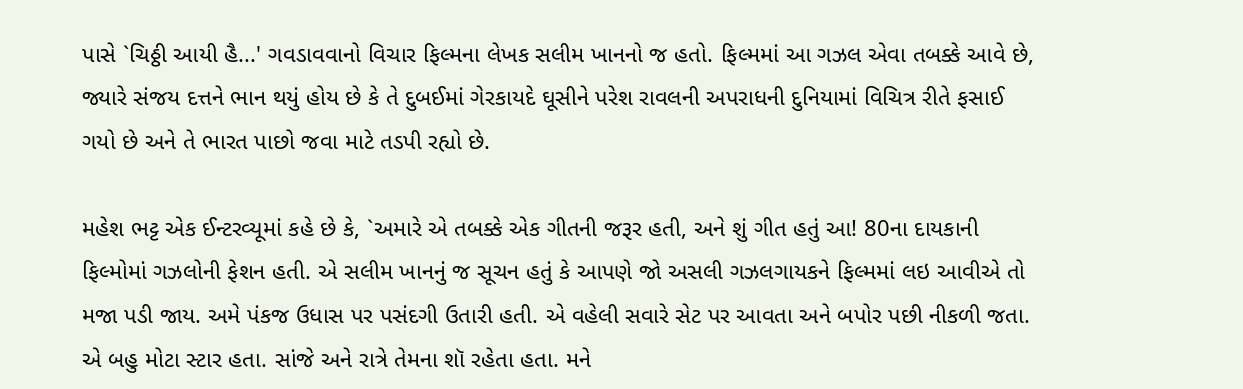પાસે `ચિઠ્ઠી આયી હૈ...' ગવડાવવાનો વિચાર ફિલ્મના લેખક સલીમ ખાનનો જ હતો. ફિલ્મમાં આ ગઝલ એવા તબક્કે આવે છે, જ્યારે સંજય દત્તને ભાન થયું હોય છે કે તે દુબઈમાં ગેરકાયદે ઘૂસીને પરેશ રાવલની અપરાધની દુનિયામાં વિચિત્ર રીતે ફસાઈ ગયો છે અને તે ભારત પાછો જવા માટે તડપી રહ્યો છે.

મહેશ ભટ્ટ એક ઈન્ટરવ્યૂમાં કહે છે કે, `અમારે એ તબક્કે એક ગીતની જરૂર હતી, અને શું ગીત હતું આ! 80ના દાયકાની ફિલ્મોમાં ગઝલોની ફેશન હતી. એ સલીમ ખાનનું જ સૂચન હતું કે આપણે જો અસલી ગઝલગાયકને ફિલ્મમાં લઇ આવીએ તો મજા પડી જાય. અમે પંકજ ઉધાસ પર પસંદગી ઉતારી હતી. એ વહેલી સવારે સેટ પર આવતા અને બપોર પછી નીકળી જતા. એ બહુ મોટા સ્ટાર હતા. સાંજે અને રાત્રે તેમના શૉ રહેતા હતા. મને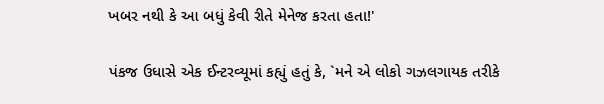ખબર નથી કે આ બધું કેવી રીતે મેનેજ કરતા હતા!'

પંકજ ઉધાસે એક ઈન્ટરવ્યૂમાં કહ્યું હતું કે, `મને એ લોકો ગઝલગાયક તરીકે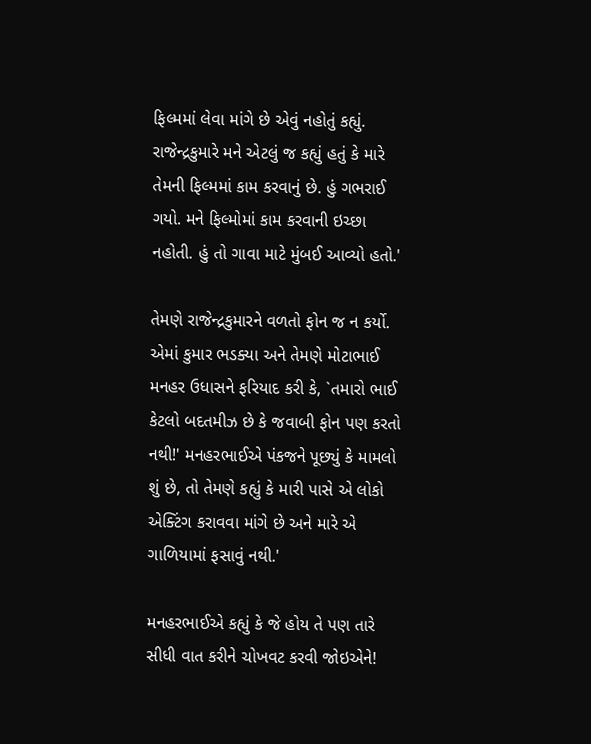ફિલ્મમાં લેવા માંગે છે એવું નહોતું કહ્યું. રાજેન્દ્રકુમારે મને એટલું જ કહ્યું હતું કે મારે તેમની ફિલ્મમાં કામ કરવાનું છે. હું ગભરાઈ ગયો. મને ફિલ્મોમાં કામ કરવાની ઇચ્છા નહોતી. હું તો ગાવા માટે મુંબઈ આવ્યો હતો.'

તેમણે રાજેન્દ્રકુમારને વળતો ફોન જ ન કર્યો. એમાં કુમાર ભડક્યા અને તેમણે મોટાભાઈ મનહર ઉધાસને ફરિયાદ કરી કે, `તમારો ભાઈ કેટલો બદતમીઝ છે કે જવાબી ફોન પણ કરતો નથી!' મનહરભાઈએ પંકજને પૂછ્યું કે મામલો શું છે, તો તેમણે કહ્યું કે મારી પાસે એ લોકો એક્ટિંગ કરાવવા માંગે છે અને મારે એ ગાળિયામાં ફસાવું નથી.'

મનહરભાઈએ કહ્યું કે જે હોય તે પણ તારે સીધી વાત કરીને ચોખવટ કરવી જોઇએને!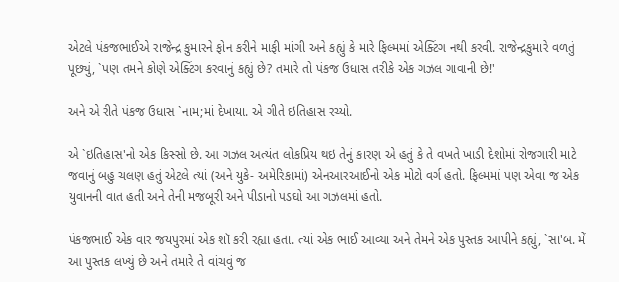એટલે પંકજભાઈએ રાજેન્દ્ર કુમારને ફોન કરીને માફી માંગી અને કહ્યું કે મારે ફિલ્મમાં એક્ટિંગ નથી કરવી. રાજેન્દ્રકુમારે વળતું પૂછ્યું, `પણ તમને કોણે એક્ટિંગ કરવાનું કહ્યું છે? તમારે તો પંકજ ઉધાસ તરીકે એક ગઝલ ગાવાની છે!'

અને એ રીતે પંકજ ઉધાસ `નામ;માં દેખાયા. એ ગીતે ઇતિહાસ રચ્યો.

એ `ઇતિહાસ'નો એક કિસ્સો છે. આ ગઝલ અત્યંત લોકપ્રિય થઇ તેનું કારણ એ હતું કે તે વખતે ખાડી દેશોમાં રોજગારી માટે જવાનું બહુ ચલણ હતું એટલે ત્યાં (અને યુકે- અમેરિકામાં) એનઆરઆઈનો એક મોટો વર્ગ હતો. ફિલ્મમાં પણ એવા જ એક યુવાનની વાત હતી અને તેની મજબૂરી અને પીડાનો પડઘો આ ગઝલમાં હતો.

પંકજભાઈ એક વાર જયપુરમાં એક શૉ કરી રહ્યા હતા. ત્યાં એક ભાઈ આવ્યા અને તેમને એક પુસ્તક આપીને કહ્યું, `સા'બ. મેં આ પુસ્તક લખ્યું છે અને તમારે તે વાંચવું જ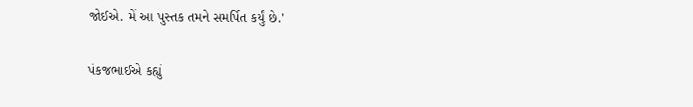જોઈએ. મેં આ પુસ્તક તમને સમર્પિત કર્યું છે.'

પંકજભાઈએ કહ્યું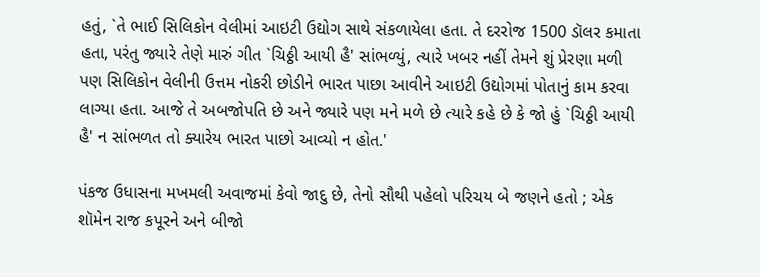હતું, `તે ભાઈ સિલિકોન વેલીમાં આઇટી ઉદ્યોગ સાથે સંકળાયેલા હતા. તે દરરોજ 1500 ડૉલર કમાતા હતા, પરંતુ જ્યારે તેણે મારું ગીત `ચિઠ્ઠી આયી હૈ' સાંભળ્યું, ત્યારે ખબર નહીં તેમને શું પ્રેરણા મળી પણ સિલિકોન વેલીની ઉત્તમ નોકરી છોડીને ભારત પાછા આવીને આઇટી ઉદ્યોગમાં પોતાનું કામ કરવા લાગ્યા હતા. આજે તે અબજોપતિ છે અને જ્યારે પણ મને મળે છે ત્યારે કહે છે કે જો હું `ચિઠ્ઠી આયી હૈ' ન સાંભળત તો ક્યારેય ભારત પાછો આવ્યો ન હોત.'

પંકજ ઉધાસના મખમલી અવાજમાં કેવો જાદુ છે, તેનો સૌથી પહેલો પરિચય બે જણને હતો ; એક શૉમેન રાજ કપૂરને અને બીજો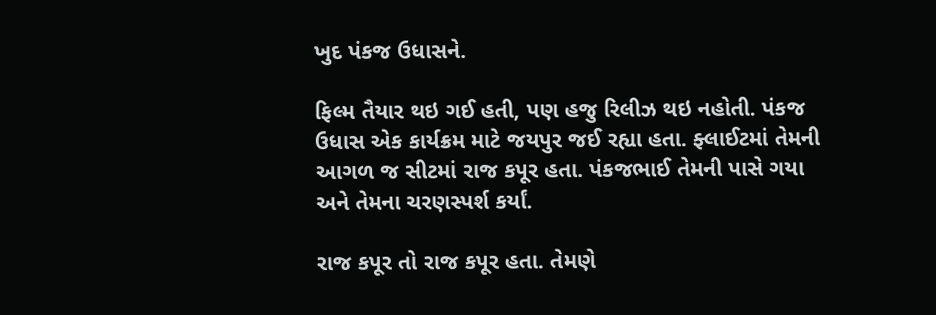ખુદ પંકજ ઉધાસને.

ફિલ્મ તૈયાર થઇ ગઈ હતી, પણ હજુ રિલીઝ થઇ નહોતી. પંકજ ઉધાસ એક કાર્યક્રમ માટે જયપુર જઈ રહ્યા હતા. ફ્લાઈટમાં તેમની આગળ જ સીટમાં રાજ કપૂર હતા. પંકજભાઈ તેમની પાસે ગયા અને તેમના ચરણસ્પર્શ કર્યાં.

રાજ કપૂર તો રાજ કપૂર હતા. તેમણે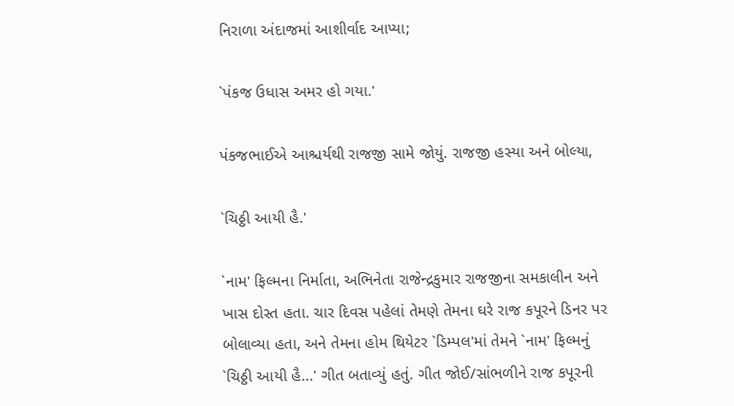નિરાળા અંદાજમાં આશીર્વાદ આપ્યા;

`પંકજ ઉધાસ અમર હો ગયા.'

પંકજભાઈએ આશ્ચર્યથી રાજજી સામે જોયું. રાજજી હસ્યા અને બોલ્યા,

`ચિઠ્ઠી આયી હૈ.'

`નામ' ફિલ્મના નિર્માતા, અભિનેતા રાજેન્દ્રકુમાર રાજજીના સમકાલીન અને ખાસ દોસ્ત હતા. ચાર દિવસ પહેલાં તેમણે તેમના ઘરે રાજ કપૂરને ડિનર પર બોલાવ્યા હતા, અને તેમના હોમ થિયેટર `ડિમ્પલ'માં તેમને `નામ' ફિલ્મનું `ચિઠ્ઠી આયી હૈ...' ગીત બતાવ્યું હતું. ગીત જોઈ/સાંભળીને રાજ કપૂરની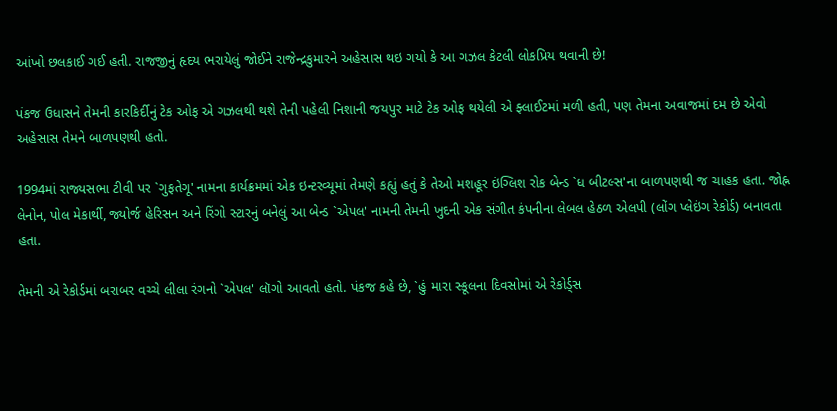આંખો છલકાઈ ગઈ હતી. રાજજીનું હૃદય ભરાયેલું જોઈને રાજેન્દ્રકુમારને અહેસાસ થઇ ગયો કે આ ગઝલ કેટલી લોકપ્રિય થવાની છે!

પંકજ ઉધાસને તેમની કારકિર્દીનું ટેક ઓફ એ ગઝલથી થશે તેની પહેલી નિશાની જયપુર માટે ટેક ઓફ થયેલી એ ફ્લાઈટમાં મળી હતી, પણ તેમના અવાજમાં દમ છે એવો અહેસાસ તેમને બાળપણથી હતો.

1994માં રાજ્યસભા ટીવી પર `ગુફતેગૂ' નામના કાર્યક્રમમાં એક ઇન્ટરવ્યૂમાં તેમણે કહ્યું હતું કે તેઓ મશહૂર ઇંગ્લિશ રોક બેન્ડ `ધ બીટલ્સ'ના બાળપણથી જ ચાહક હતા. જોહ્ન લેનોન, પોલ મેકાર્થી, જ્યોર્જ હેરિસન અને રિંગો સ્ટારનું બનેલું આ બેન્ડ `એપલ' નામની તેમની ખુદની એક સંગીત કંપનીના લેબલ હેઠળ એલપી (લોંગ પ્લેઇંગ રેકોર્ડ) બનાવતા હતા.

તેમની એ રેકોર્ડમાં બરાબર વચ્ચે લીલા રંગનો `એપલ' લૉગો આવતો હતો. પંકજ કહે છે, `હું મારા સ્કૂલના દિવસોમાં એ રેકોર્ડ્સ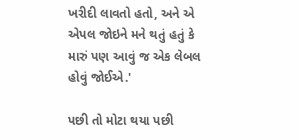ખરીદી લાવતો હતો, અને એ એપલ જોઇને મને થતું હતું કે મારું પણ આવું જ એક લેબલ હોવું જોઈએ.'

પછી તો મોટા થયા પછી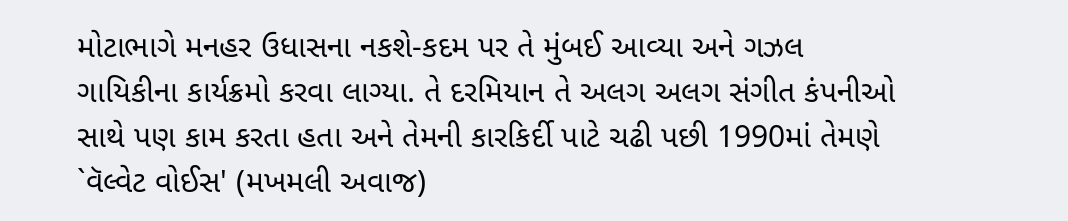મોટાભાગે મનહર ઉધાસના નકશે-કદમ પર તે મુંબઈ આવ્યા અને ગઝલ ગાયિકીના કાર્યક્રમો કરવા લાગ્યા. તે દરમિયાન તે અલગ અલગ સંગીત કંપનીઓ સાથે પણ કામ કરતા હતા અને તેમની કારકિર્દી પાટે ચઢી પછી 1990માં તેમણે `વૅલ્વેટ વોઈસ' (મખમલી અવાજ)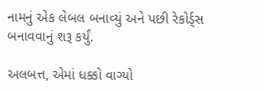નામનું એક લેબલ બનાવ્યું અને પછી રેકોર્ડ્સ બનાવવાનું શરૂ કર્યું.

અલબત્ત, એમાં ધક્કો વાગ્યો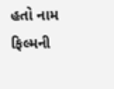હતો નામ ફિલ્મની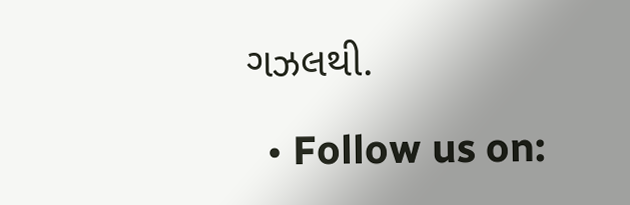ગઝલથી.

  • Follow us on: